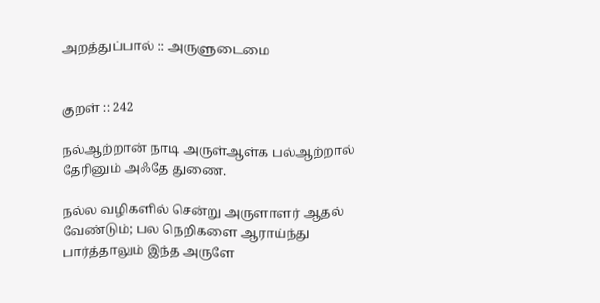அறத்துப்பால் :: அருளுடைமை


குறள் :: 242

நல்ஆற்றான் நாடி அருள்ஆள்க பல்ஆற்றால்
தேரினும் அஃதே துணை.

நல்ல வழிகளில் சென்று அருளாளர் ஆதல் வேண்டும்; பல நெறிகளை ஆராய்ந்து பார்த்தாலும் இந்த அருளே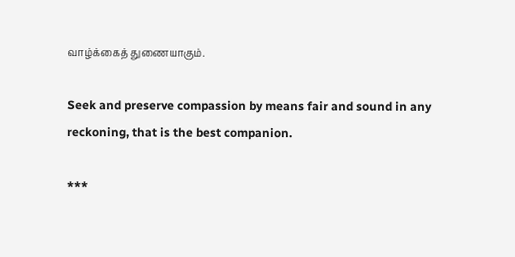வாழ்க்கைத் துணையாகும்.

Seek and preserve compassion by means fair and sound in any reckoning, that is the best companion.

***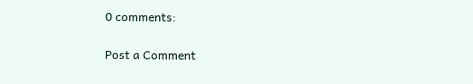0 comments:

Post a Comment